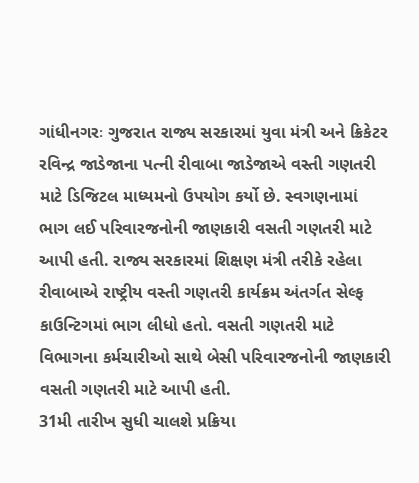ગાંધીનગરઃ ગુજરાત રાજ્ય સરકારમાં યુવા મંત્રી અને ક્રિકેટર રવિન્દ્ર જાડેજાના પત્ની રીવાબા જાડેજાએ વસ્તી ગણતરી માટે ડિજિટલ માધ્યમનો ઉપયોગ કર્યો છે. સ્વગણનામાં ભાગ લઈ પરિવારજનોની જાણકારી વસતી ગણતરી માટે આપી હતી. રાજ્ય સરકારમાં શિક્ષણ મંત્રી તરીકે રહેલા રીવાબાએ રાષ્ટ્રીય વસ્તી ગણતરી કાર્યક્રમ અંતર્ગત સેલ્ફ કાઉન્ટિગમાં ભાગ લીધો હતો. વસતી ગણતરી માટે વિભાગના કર્મચારીઓ સાથે બેસી પરિવારજનોની જાણકારી વસતી ગણતરી માટે આપી હતી.
31મી તારીખ સુધી ચાલશે પ્રક્રિયા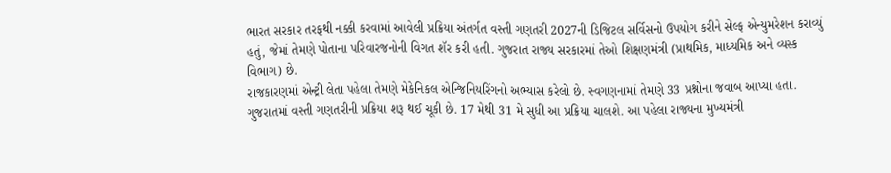ભારત સરકાર તરફથી નક્કી કરવામાં આવેલી પ્રક્રિયા અંતર્ગત વસ્તી ગણતરી 2027ની ડિજિટલ સર્વિસનો ઉપયોગ કરીને સેલ્ફ એન્યુમરેશન કરાવ્યું હતું, જેમાં તેમણે પોતાના પરિવારજનોની વિગત શૅર કરી હતી. ગુજરાત રાજ્ય સરકારમાં તેઓ શિક્ષણમંત્રી (પ્રાથમિક, માધ્યમિક અને વ્યસ્ક વિભાગ) છે.
રાજકારણમાં એન્ટ્રી લેતા પહેલા તેમણે મેકેનિકલ એન્જિનિયરિંગનો અભ્યાસ કરેલો છે. સ્વગણનામાં તેમણે 33 પ્રશ્નોના જવાબ આપ્યા હતા. ગુજરાતમાં વસ્તી ગણતરીની પ્રક્રિયા શરૂ થઈ ચૂકી છે. 17 મેથી 31 મે સુધી આ પ્રક્રિયા ચાલશે. આ પહેલા રાજ્યના મુખ્યમંત્રી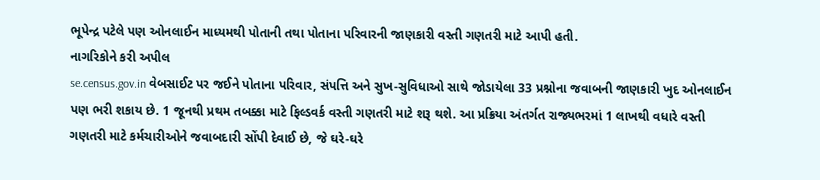ભૂપેન્દ્ર પટેલે પણ ઓનલાઈન માધ્યમથી પોતાની તથા પોતાના પરિવારની જાણકારી વસ્તી ગણતરી માટે આપી હતી.
નાગરિકોને કરી અપીલ
se.census.gov.in વેબસાઈટ પર જઈને પોતાના પરિવાર, સંપત્તિ અને સુખ-સુવિધાઓ સાથે જોડાયેલા 33 પ્રશ્નોના જવાબની જાણકારી ખુદ ઓનલાઈન પણ ભરી શકાય છે. 1 જૂનથી પ્રથમ તબક્કા માટે ફિલ્ડવર્ક વસ્તી ગણતરી માટે શરૂ થશે. આ પ્રક્રિયા અંતર્ગત રાજ્યભરમાં 1 લાખથી વધારે વસ્તી ગણતરી માટે કર્મચારીઓને જવાબદારી સોંપી દેવાઈ છે, જે ઘરે-ઘરે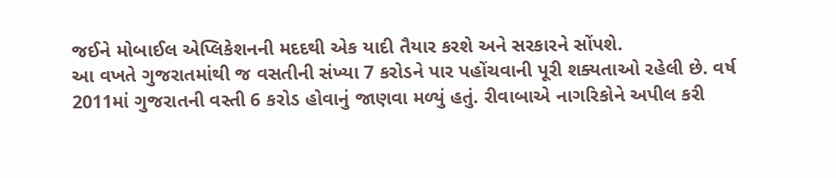જઈને મોબાઈલ એપ્લિકેશનની મદદથી એક યાદી તૈયાર કરશે અને સરકારને સોંપશે.
આ વખતે ગુજરાતમાંથી જ વસતીની સંખ્યા 7 કરોડને પાર પહોંચવાની પૂરી શક્યતાઓ રહેલી છે. વર્ષ 2011માં ગુજરાતની વસ્તી 6 કરોડ હોવાનું જાણવા મળ્યું હતું. રીવાબાએ નાગરિકોને અપીલ કરી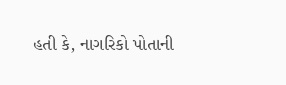હતી કે, નાગરિકો પોતાની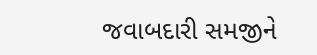જવાબદારી સમજીને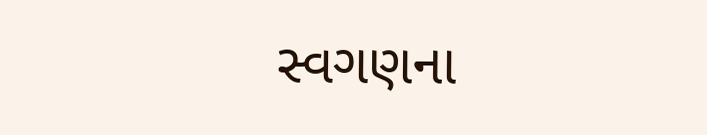સ્વગણના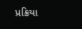પ્રક્રિયા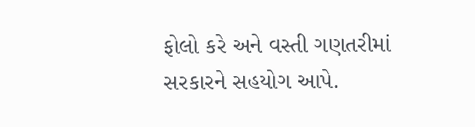ફોલો કરે અને વસ્તી ગણતરીમાં સરકારને સહયોગ આપે.